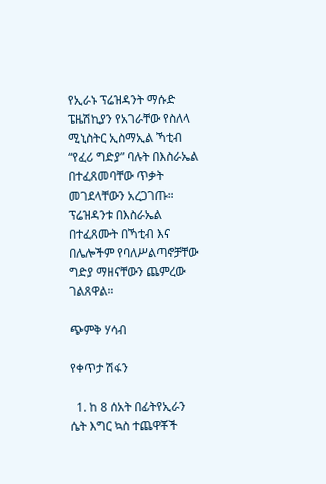የኢራኑ ፕሬዝዳንት ማሱድ ፔዜሽኪያን የአገራቸው የስለላ ሚኒስትር ኢስማኢል ኻቲብ “የፈሪ ግድያ” ባሉት በእስራኤል በተፈጸመባቸው ጥቃት መገደላቸውን አረጋገጡ። ፕሬዝዳንቱ በእስራኤል በተፈጸሙት በኻቲብ እና በሌሎችም የባለሥልጣኖቻቸው ግድያ ማዘናቸውን ጨምረው ገልጸዋል።

ጭምቅ ሃሳብ

የቀጥታ ሽፋን

  1. ከ 8 ሰአት በፊትየኢራን ሴት እግር ኳስ ተጨዋቾች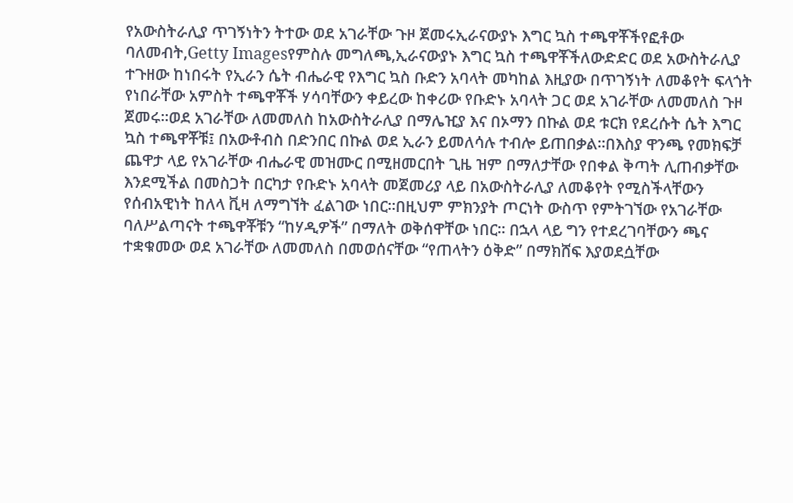የአውስትራሊያ ጥገኝነትን ትተው ወደ አገራቸው ጉዞ ጀመሩኢራናውያኑ እግር ኳስ ተጫዋቾችየፎቶው ባለመብት,Getty Imagesየምስሉ መግለጫ,ኢራናውያኑ እግር ኳስ ተጫዋቾችለውድድር ወደ አውስትራሊያ ተጉዘው ከነበሩት የኢራን ሴት ብሔራዊ የእግር ኳስ ቡድን አባላት መካከል እዚያው በጥገኝነት ለመቆየት ፍላጎት የነበራቸው አምስት ተጫዋቾች ሃሳባቸውን ቀይረው ከቀሪው የቡድኑ አባላት ጋር ወደ አገራቸው ለመመለስ ጉዞ ጀመሩ።ወደ አገራቸው ለመመለስ ከአውስትራሊያ በማሌዢያ እና በኦማን በኩል ወደ ቱርክ የደረሱት ሴት እግር ኳስ ተጫዋቾቹ፤ በአውቶብስ በድንበር በኩል ወደ ኢራን ይመለሳሉ ተብሎ ይጠበቃል።በእስያ ዋንጫ የመክፍቻ ጨዋታ ላይ የአገራቸው ብሔራዊ መዝሙር በሚዘመርበት ጊዜ ዝም በማለታቸው የበቀል ቅጣት ሊጠብቃቸው እንደሚችል በመስጋት በርካታ የቡድኑ አባላት መጀመሪያ ላይ በአውስትራሊያ ለመቆየት የሚስችላቸውን የሰብአዊነት ከለላ ቪዛ ለማግኘት ፈልገው ነበር።በዚህም ምክንያት ጦርነት ውስጥ የምትገኘው የአገራቸው ባለሥልጣናት ተጫዋቾቹን “ከሃዲዎች” በማለት ወቅሰዋቸው ነበር። በኋላ ላይ ግን የተደረገባቸውን ጫና ተቋቁመው ወደ አገራቸው ለመመለስ በመወሰናቸው “የጠላትን ዕቅድ” በማክሸፍ እያወደሷቸው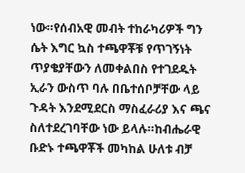ነው።የሰብአዊ መብት ተከራካሪዎች ግን ሴት እግር ኳስ ተጫዋቾቹ የጥገኝነት ጥያቄያቸውን ለመቀልበስ የተገደዱት ኢራን ውስጥ ባሉ በቤተሰቦቻቸው ላይ ጉዳት እንደሚደርስ ማስፈራሪያ እና ጫና ስለተደረገባቸው ነው ይላሉ።ከብሔራዊ ቡድኑ ተጫዋቾች መካከል ሁለቱ ብቻ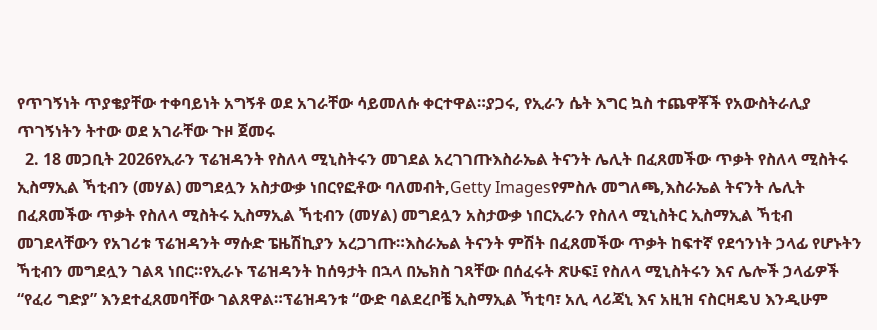የጥገኝነት ጥያቄያቸው ተቀባይነት አግኝቶ ወደ አገራቸው ሳይመለሱ ቀርተዋል።ያጋሩ, የኢራን ሴት እግር ኳስ ተጨዋቾች የአውስትራሊያ ጥገኝነትን ትተው ወደ አገራቸው ጉዞ ጀመሩ
  2. 18 መጋቢት 2026የኢራን ፕሬዝዳንት የስለላ ሚኒስትሩን መገደል አረገገጡእስራኤል ትናንት ሌሊት በፈጸመችው ጥቃት የስለላ ሚስትሩ ኢስማኢል ኻቲብን (መሃል) መግደሏን አስታውቃ ነበርየፎቶው ባለመብት,Getty Imagesየምስሉ መግለጫ,እስራኤል ትናንት ሌሊት በፈጸመችው ጥቃት የስለላ ሚስትሩ ኢስማኢል ኻቲብን (መሃል) መግደሏን አስታውቃ ነበርኢራን የስለላ ሚኒስትር ኢስማኢል ኻቲብ መገደላቸውን የአገሪቱ ፕሬዝዳንት ማሱድ ፔዜሽኪያን አረጋገጡ።እስራኤል ትናንት ምሽት በፈጸመችው ጥቃት ከፍተኛ የደኅንነት ኃላፊ የሆኑትን ኻቲብን መግደሏን ገልጻ ነበር።የኢራኑ ፕሬዝዳንት ከሰዓታት በኋላ በኤክስ ገጻቸው በሰፈሩት ጽሁፍ፤ የስለላ ሚኒስትሩን እና ሌሎች ኃላፊዎች “የፈሪ ግድያ” እንደተፈጸመባቸው ገልጸዋል።ፕሬዝዳንቱ “ውድ ባልደረቦቼ ኢስማኢል ኻቲባ፣ አሊ ላሪጃኒ እና አዚዝ ናስርዛዴህ እንዲሁም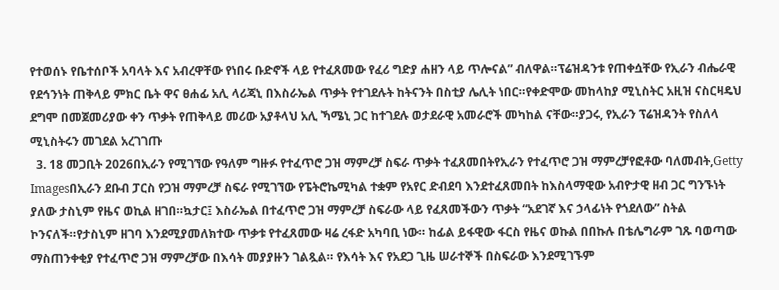የተወሰኑ የቤተሰቦች አባላት እና አብረዋቸው የነበሩ ቡድኖች ላይ የተፈጸመው የፈሪ ግድያ ሐዘን ላይ ጥሎናል” ብለዋል።ፕሬዝዳንቱ የጠቀሷቸው የኢራን ብሔራዊ የደኅንነት ጠቅላይ ምክር ቤት ዋና ፀሐፊ አሊ ላሪጃኒ በእስራኤል ጥቃት የተገደሉት ከትናንት በስቲያ ሌሊት ነበር።የቀድሞው መከላከያ ሚኒስትር አዚዝ ናስርዛዴህ ደግሞ በመጀመሪያው ቀን ጥቃት የጠቅላይ መሪው አያቶላህ አሊ ኻሜኒ ጋር ከተገደሉ ወታደራዊ አመራሮች መካከል ናቸው።ያጋሩ, የኢራን ፕሬዝዳንት የስለላ ሚኒስትሩን መገደል አረገገጡ
  3. 18 መጋቢት 2026በኢራን የሚገኘው የዓለም ግዙፉ የተፈጥሮ ጋዝ ማምረቻ ስፍራ ጥቃት ተፈጸመበትየኢራን የተፈጥሮ ጋዝ ማምረቻየፎቶው ባለመብት,Getty Imagesበኢራን ደቡብ ፓርስ የጋዝ ማምረቻ ስፍራ የሚገኘው የፔትሮኬሚካል ተቋም የአየር ድብደባ እንደተፈጸመበት ከእስላማዊው አብዮታዊ ዘብ ጋር ግንኙነት ያለው ታስኒም የዜና ወኪል ዘገበ።ኳታር፤ እስራኤል በተፈጥሮ ጋዝ ማምረቻ ስፍራው ላይ የፈጸመችውን ጥቃት “አደገኛ እና ኃላፊነት የጎደለው” ስትል ኮንናለች።የታስኒም ዘገባ እንደሚያመለክተው ጥቃቱ የተፈጸመው ዛሬ ረፋድ አካባቢ ነው። ከፊል ይፋዊው ፋርስ የዜና ወኩል በበኩሉ በቴሌግራም ገጹ ባወጣው ማስጠንቀቂያ የተፈጥሮ ጋዝ ማምረቻው በእሳት መያያዙን ገልጿል። የእሳት እና የአደጋ ጊዜ ሠራተኞች በስፍራው እንደሚገኙም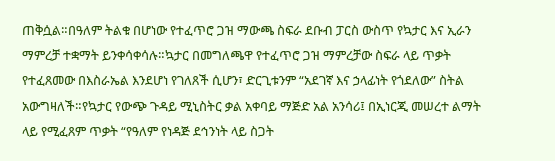ጠቅሷል።በዓለም ትልቁ በሆነው የተፈጥሮ ጋዝ ማውጫ ስፍራ ደቡብ ፓርስ ውስጥ የኳታር እና ኢራን ማምረቻ ተቋማት ይንቀሳቀሳሉ።ኳታር በመግለጫዋ የተፈጥሮ ጋዝ ማምረቻው ስፍራ ላይ ጥቃት የተፈጸመው በእስራኤል እንደሆነ የገለጸች ሲሆን፣ ድርጊቱንም “አደገኛ እና ኃላፊነት የጎደለው” ስትል አውግዛለች።የኳታር የውጭ ጉዳይ ሚኒስትር ቃል አቀባይ ማጅድ አል አንሳሪ፤ በኢነርጂ መሠረተ ልማት ላይ የሚፈጸም ጥቃት “የዓለም የነዳጅ ደኅንነት ላይ ስጋት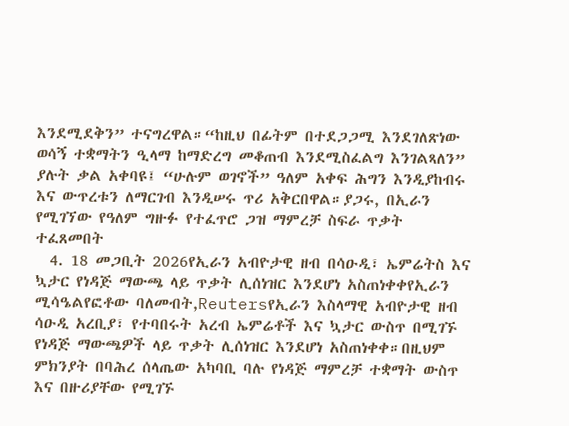እንደሚደቅን” ተናግረዋል።“ከዚህ በፊትም በተደጋጋሚ እንደገለጽነው ወሳኝ ተቋማትን ዒላማ ከማድረግ መቆጠብ እንደሚስፈልግ እንገልጻለን” ያሉት ቃል አቀባዩ፤ “ሁሉም ወገኖች” ዓለም አቀፍ ሕግን እንዲያከብሩ እና ውጥረቱን ለማርገብ እንዲሠሩ ጥሪ አቅርበዋል።ያጋሩ, በኢራን የሚገኘው የዓለም ግዙፉ የተፈጥሮ ጋዝ ማምረቻ ስፍራ ጥቃት ተፈጸመበት
  4. 18 መጋቢት 2026የኢራን አብዮታዊ ዘብ በሳዑዲ፣ ኤምሬትስ እና ኳታር የነዳጅ ማውጫ ላይ ጥቃት ሊሰነዝር እንደሆነ አስጠነቀቀየኢራን ሚሳዔልየፎቶው ባለመብት,Reutersየኢራን እስላማዊ አብዮታዊ ዘብ ሳዑዲ አረቢያ፣ የተባበሩት አረብ ኤምሬቶች እና ኳታር ውስጥ በሚገኙ የነዳጅ ማውጫዎች ላይ ጥቃት ሊሰነዝር እንደሆነ አስጠነቀቀ።በዚህም ምክንያት በባሕረ ሰላጤው አካባቢ ባሉ የነዳጅ ማምረቻ ተቋማት ውስጥ እና በዙሪያቸው የሚገኙ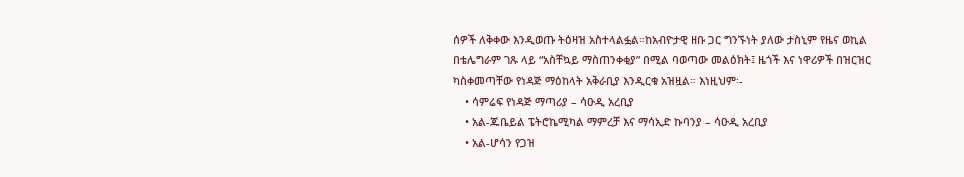ሰዎች ለቅቀው እንዲወጡ ትዕዛዝ አስተላልፏል።ከአብዮታዊ ዘቡ ጋር ግንኙነት ያለው ታስኒም የዜና ወኪል በቴሌግራም ገጹ ላይ “አስቸኳይ ማስጠንቀቂያ” በሚል ባወጣው መልዕክት፤ ዜጎች እና ነዋሪዎች በዝርዝር ካስቀመጣቸው የነዳጅ ማዕከላት አቅራቢያ እንዲርቁ አዝዟል። እነዚህም፡-
    • ሳምሬፍ የነዳጅ ማጣሪያ – ሳዑዲ አረቢያ
    • አል-ጁቤይል ፔትሮኬሚካል ማምረቻ እና ማሳኢድ ኩባንያ – ሳዑዲ አረቢያ
    • አል-ሆሳን የጋዝ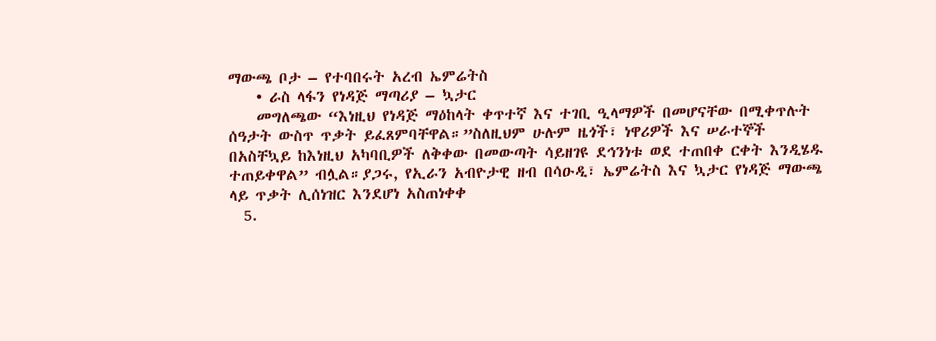ማውጫ ቦታ – የተባበሩት አረብ ኤምሬትስ
    • ራስ ላፋን የነዳጅ ማጣሪያ – ኳታር
    መግለጫው “እነዚህ የነዳጅ ማዕከላት ቀጥተኛ እና ተገቢ ዒላማዎች በመሆናቸው በሚቀጥሉት ሰዓታት ውስጥ ጥቃት ይፈጸምባቸዋል።”ስለዚህም ሁሉም ዜጎች፣ ነዋሪዎች እና ሠራተኞች በአስቸኳይ ከእነዚህ አካባቢዎች ለቅቀው በመውጣት ሳይዘገዩ ደኅንነቱ ወደ ተጠበቀ ርቀት እንዲሄዱ ተጠይቀዋል” ብሏል።ያጋሩ, የኢራን አብዮታዊ ዘብ በሳዑዲ፣ ኤምሬትስ እና ኳታር የነዳጅ ማውጫ ላይ ጥቃት ሊሰነዝር እንደሆነ አስጠነቀቀ
  5.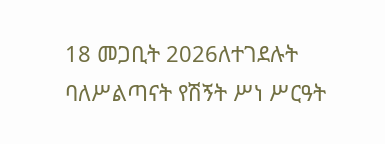18 መጋቢት 2026ለተገደሉት ባለሥልጣናት የሽኝት ሥነ ሥርዓት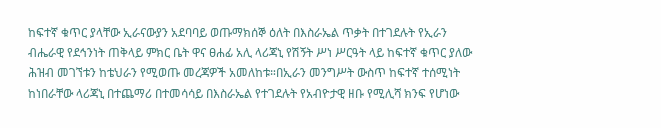ከፍተኛ ቁጥር ያላቸው ኢራናውያን አደባባይ ወጡማክሰኞ ዕለት በእስራኤል ጥቃት በተገደሉት የኢራን ብሔራዊ የደኅንነት ጠቅላይ ምክር ቤት ዋና ፀሐፊ አሊ ላሪጃኒ የሽኝት ሥነ ሥርዓት ላይ ከፍተኛ ቁጥር ያለው ሕዝብ መገኘቱን ከቴህራን የሚወጡ መረጃዎች አመለከቱ።በኢራን መንግሥት ውስጥ ከፍተኛ ተሰሚነት ከነበራቸው ላሪጃኒ በተጨማሪ በተመሳሳይ በእስራኤል የተገደሉት የአብዮታዊ ዘቡ የሚሊሻ ክንፍ የሆነው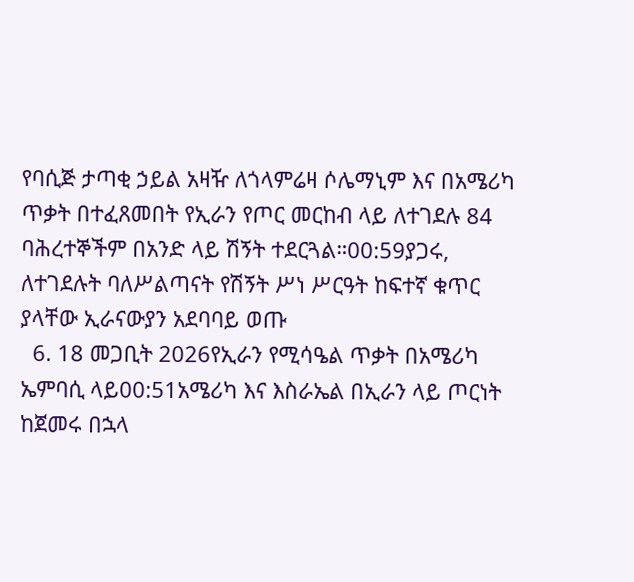የባሲጅ ታጣቂ ኃይል አዛዥ ለጎላምሬዛ ሶሌማኒም እና በአሜሪካ ጥቃት በተፈጸመበት የኢራን የጦር መርከብ ላይ ለተገደሉ 84 ባሕረተኞችም በአንድ ላይ ሽኝት ተደርጓል።00:59ያጋሩ, ለተገደሉት ባለሥልጣናት የሽኝት ሥነ ሥርዓት ከፍተኛ ቁጥር ያላቸው ኢራናውያን አደባባይ ወጡ
  6. 18 መጋቢት 2026የኢራን የሚሳዔል ጥቃት በአሜሪካ ኤምባሲ ላይ00:51አሜሪካ እና እስራኤል በኢራን ላይ ጦርነት ከጀመሩ በኋላ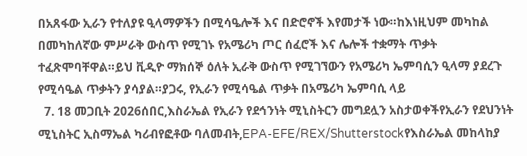በአጸፋው ኢራን የተለያዩ ዒላማዎችን በሚሳዔሎች እና በድሮኖች እየመታች ነው።ከእነዚህም መካከል በመካከለኛው ምሥራቅ ውስጥ የሚገኑ የአሜሪካ ጦር ሰፈሮች እና ሌሎች ተቋማት ጥቃት ተፈጽሞባቸዋል።ይህ ቪዲዮ ማክሰኞ ዕለት ኢራቅ ውስጥ የሚገኘውን የአሜሪካ ኤምባሲን ዒላማ ያደረጉ የሚሳዔል ጥቃትን ያሳያል።ያጋሩ, የኢራን የሚሳዔል ጥቃት በአሜሪካ ኤምባሲ ላይ
  7. 18 መጋቢት 2026ሰበር,እስራኤል የኢራን የደኅንነት ሚኒስትርን መግደሏን አስታወቀችየኢራን የደህንነት ሚኒስትር ኢስማኤል ካሪብየፎቶው ባለመብት,EPA-EFE/REX/Shutterstockየእስራኤል መከላከያ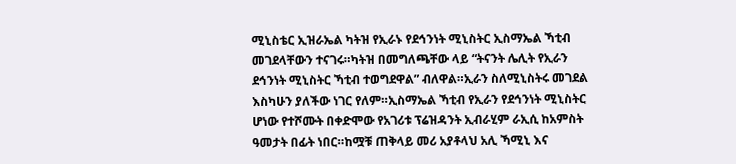ሚኒስቴር ኢዝራኤል ካትዝ የኢራኑ የደኅንነት ሚኒስትር ኢስማኤል ኻቲብ መገደላቸውን ተናገሩ።ካትዝ በመግለጫቸው ላይ “ትናንት ሌሊት የኢራን ደኅንነት ሚኒስትር ኻቲብ ተወግደዋል” ብለዋል።ኢራን ስለሚኒስትሩ መገደል እስካሁን ያለችው ነገር የለም።ኢስማኤል ኻቲብ የኢራን የደኅንነት ሚኒስትር ሆነው የተሾሙት በቀድሞው የአገሪቱ ፕሬዝዳንት ኢብራሂም ራኢሲ ከአምስት ዓመታት በፊት ነበር።ከሟቹ ጠቅላይ መሪ አያቶላህ አሊ ኻሚኒ እና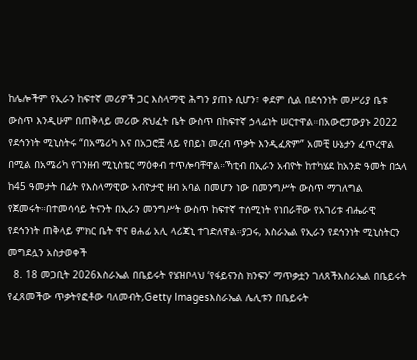ከሌሎችም የኢራን ከፍተኛ መሪዎች ጋር እስላማዊ ሕግን ያጠኑ ሲሆን፣ ቀደም ሲል በደኅንነት መሥሪያ ቤቱ ውስጥ እንዲሁም በጠቅላይ መሪው ጽህፈት ቤት ውስጥ በከፍተኛ ኃላፊነት ሠርተዋል።በአውሮፓውያኑ 2022 የደኅንነት ሚኒስትሩ “በአሜሪካ እና በአጋሮቿ ላይ የበይነ መረብ ጥቃት እንዲፈጽም” አመቺ ሁኔታን ፈጥረዋል በሚል በአሜሪካ የገንዘብ ሚኒስቴር ማዕቀብ ተጥሎባቸዋል።ኻቲብ በኢራን አብዮት ከተካሄደ ከአንድ ዓመት በኋላ ከ45 ዓመታት በፊት የእስላማዊው አብዮታዊ ዘብ አባል በመሆን ነው በመንግሥት ውስጥ ማገለግል የጀመሩት።በተመሳሳይ ትናንት በኢራን መንግሥት ውስጥ ከፍተኛ ተሰሚነት የነበራቸው የአገሪቱ ብሔራዊ የደኅንነት ጠቅላይ ምክር ቤት ዋና ፀሐፊ አሊ ላሪጃኒ ተገድለዋል።ያጋሩ, እስራኤል የኢራን የደኅንነት ሚኒስትርን መግደሏን አስታወቀች
  8. 18 መጋቢት 2026እስራኤል በቤይሩት የሄዝቦላህ ‘የፋይናንስ ክንፍን’ ማጥቃቷን ገለጸችእስራኤል በቤይሩት የፈጸመችው ጥቃትየፎቶው ባለመብት,Getty Imagesእስራኤል ሌሊቱን በቤይሩት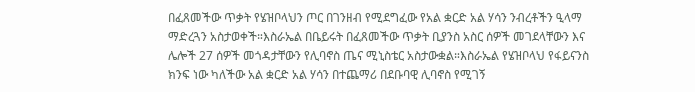በፈጸመችው ጥቃት የሄዝቦላህን ጦር በገንዘብ የሚደግፈው የአል ቋርድ አል ሃሳን ንብረቶችን ዒላማ ማድረጓን አስታወቀች።እስራኤል በቤይሩት በፈጸመችው ጥቃት ቢያንስ አስር ሰዎች መገደላቸውን እና ሌሎች 27 ሰዎች መጎዳታቸውን የሊባኖስ ጤና ሚኒስቴር አስታውቋል።እስራኤል የሄዝቦላህ የፋይናንስ ክንፍ ነው ካለችው አል ቋርድ አል ሃሳን በተጨማሪ በደቡባዊ ሊባኖስ የሚገኝ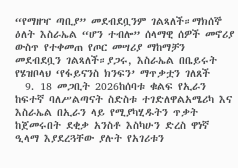“የማዘዣ ጣቢያ” መደብደቧንም ገልጻለች።ማክሰኞ ዕለት እስራኤል “ሆን ተብሎ” ሰላማዊ ሰዎች መኖሪያ ውስጥ የተቀመጠ የጦር መሣሪያ ማከማቻን መደብደቧን ገልጻለች።ያጋሩ, እስራኤል በቤይሩት የሄዝቦላህ ‘የፋይናንስ ክንፍን’ ማጥቃቷን ገለጸች
  9. 18 መጋቢት 2026ከሰባቱ ቁልፍ የኢራን ከፍተኛ ባለሥልጣናት ስድስቱ ተገድለዋልአሜሪካ እና እስራኤል በኢራን ላይ የሚያካሂዱትን ጥቃት ከጀመሩበት ደቂቃ አንስቶ እስካሁን ድረስ ዋነኛ ዒላማ እያደረጓቸው ያሉት የአገሪቱን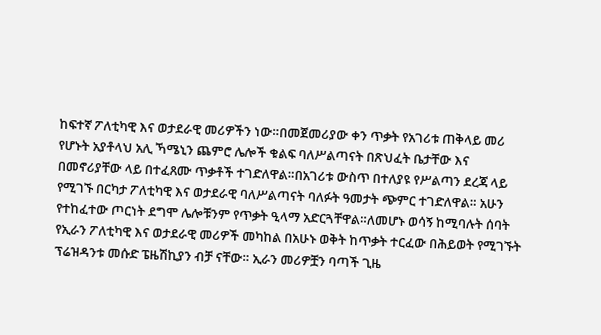ከፍተኛ ፖለቲካዊ እና ወታደራዊ መሪዎችን ነው።በመጀመሪያው ቀን ጥቃት የአገሪቱ ጠቅላይ መሪ የሆኑት አያቶላህ አሊ ኻሜኒን ጨምሮ ሌሎች ቁልፍ ባለሥልጣናት በጽህፈት ቤታቸው እና በመኖሪያቸው ላይ በተፈጸሙ ጥቃቶች ተገድለዋል።በአገሪቱ ውስጥ በተለያዩ የሥልጣን ደረጃ ላይ የሚገኙ በርካታ ፖለቲካዊ እና ወታደራዊ ባለሥልጣናት ባለፉት ዓመታት ጭምር ተገድለዋል። አሁን የተከፈተው ጦርነት ደግሞ ሌሎቹንም የጥቃት ዒላማ አድርጓቸዋል።ለመሆኑ ወሳኝ ከሚባሉት ሰባት የኢራን ፖለቲካዊ እና ወታደራዊ መሪዎች መካከል በአሁኑ ወቅት ከጥቃት ተርፈው በሕይወት የሚገኙት ፕሬዝዳንቱ መሱድ ፔዜሽኪያን ብቻ ናቸው። ኢራን መሪዎቿን ባጣች ጊዜ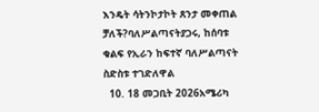እንዴት ሳትንኮታኮት ጸንታ መቀጠል ቻለች?ባለሥልጣናትያጋሩ, ከሰባቱ ቁልፍ የኢራን ከፍተኛ ባለሥልጣናት ስድስቱ ተገድለዋል
  10. 18 መጋቢት 2026አሜሪካ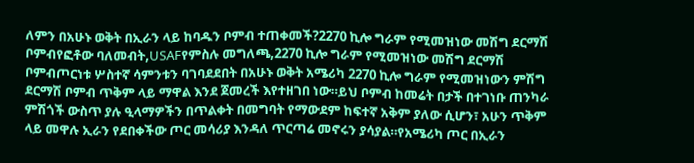ለምን በአሁኑ ወቅት በኢራን ላይ ከባዱን ቦምብ ተጠቀመች?2270 ኪሎ ግራም የሚመዝነው መሽግ ደርማሽ ቦምብየፎቶው ባለመብት,USAFየምስሉ መግለጫ,2270 ኪሎ ግራም የሚመዝነው መሽግ ደርማሽ ቦምብጦርነቱ ሦስተኛ ሳምንቱን ባገባደደበት በአሁኑ ወቅት አሜሪካ 2270 ኪሎ ግራም የሚመዝነውን ምሽግ ደርማሽ ቦምብ ጥቅም ላይ ማዋል እንደ ጀመረች እየተዘገበ ነው።ይህ ቦምብ ከመሬት በታች በተገነቡ ጠንካራ ምሽጎች ውስጥ ያሉ ዒላማዎችን በጥልቀት በመግባት የማውደም ከፍተኛ አቅም ያለው ሲሆን፣ አሁን ጥቅም ላይ መዋሉ ኢራን የደበቀችው ጦር መሳሪያ እንዳለ ጥርጣሬ መኖሩን ያሳያል።የአሜሪካ ጦር በኢራን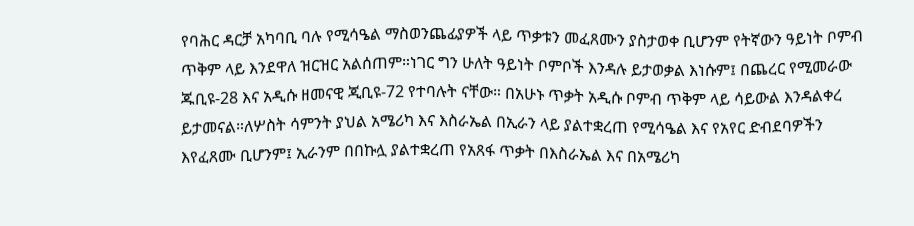የባሕር ዳርቻ አካባቢ ባሉ የሚሳዔል ማስወንጨፊያዎች ላይ ጥቃቱን መፈጸሙን ያስታወቀ ቢሆንም የትኛውን ዓይነት ቦምብ ጥቅም ላይ እንደዋለ ዝርዝር አልሰጠም።ነገር ግን ሁለት ዓይነት ቦምቦች እንዳሉ ይታወቃል እነሱም፤ በጨረር የሚመራው ጁቢዩ-28 እና አዲሱ ዘመናዊ ጂቢዩ-72 የተባሉት ናቸው። በአሁኑ ጥቃት አዲሱ ቦምብ ጥቅም ላይ ሳይውል እንዳልቀረ ይታመናል።ለሦስት ሳምንት ያህል አሜሪካ እና እስራኤል በኢራን ላይ ያልተቋረጠ የሚሳዔል እና የአየር ድብደባዎችን እየፈጸሙ ቢሆንም፤ ኢራንም በበኩሏ ያልተቋረጠ የአጸፋ ጥቃት በእስራኤል እና በአሜሪካ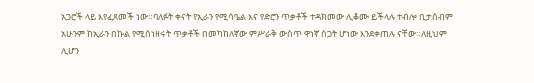አጋሮች ላይ እየፈጸመች ነው።ባለፉት ቀናት የኢራን የሚሳዔል እና የድሮን ጥቃቶች ተዳክመው ሊቆሙ ይችላሉ ተብሎ ቢታሰብም አሁንም ከኢራን በኩል የሚሰነዘሩት ጥቃቶች በመካከለኛው ምሥራቅ ውስጥ ዋነኛ ስጋት ሆነው እንደቀጠሉ ናቸው።ለዚህም ሊሆን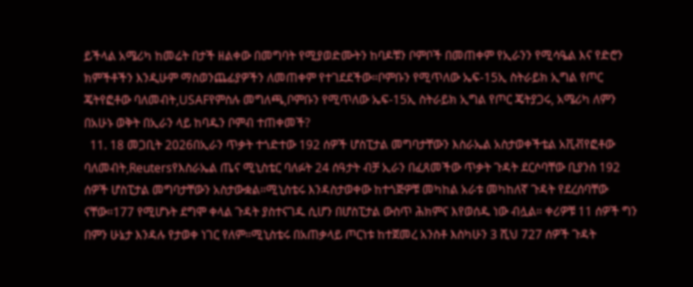ይችላል አሜሪካ ከመሬት በታች ዘልቀው በመግባት የሚያወድሙትን ከባዶቹን ቦምቦች በመጠቀም የኢራንን የሚሳዔል እና የድሮን ክምችቶችን እንዲሁም ማስወንጨፊያዎችን ለመጠቀም የተገደደችው።ቦምቡን የሚጥለው ኤፍ-15ኢ ስትራይክ ኢግል የጦር ጄትየፎቶው ባለመብት,USAFየምስሉ መግለጫ,ቦምቡን የሚጥለው ኤፍ-15ኢ ስትራይክ ኢግል የጦር ጄትያጋሩ, አሜሪካ ለምን በአሁኑ ወቅት በኢራን ላይ ከባዱን ቦምብ ተጠቀመች?
  11. 18 መጋቢት 2026በኢራን ጥቃት ተጎድተው 192 ሰዎች ሆስፒታል መግባታቸውን እስራኤል አስታወቀችቴል አቪቭየፎቶው ባለመብት,Reutersየእስራኤል ጤና ሚኒስቴር ባለፉት 24 ሰዓታት ብቻ ኢራን በፈጸመችው ጥቃት ጉዳት ደርሶባቸው ቢያንስ 192 ሰዎች ሆስፒታል መግባታቸውን አስታውቋል።ሚኒስቴሩ እንዳስታወቀው ከተጎጅዎቹ መካከል አራቱ መካከለኛ ጉዳት የደረሰባቸው ናቸው።177 የሚሆኑት ደግሞ ቀላል ጉዳት ያስተናገዱ ሲሆን በሆስፒታል ውስጥ ሕክምና እየወሰዱ ነው ብሏል። ቀሪዎቹ 11 ሰዎች ግን በምን ሁኔታ እንዳሉ የታወቀ ነገር የለም።ሚኒስቴሩ በአጠቃላይ ጦርነቱ ከተጀመረ አንስቶ እስካሁን 3 ሺህ 727 ሰዎች ጉዳት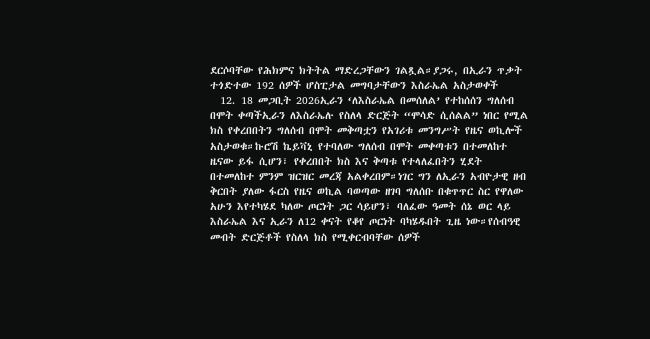ደርሶባቸው የሕክምና ክትትል ማድረጋቸውን ገልጿል።ያጋሩ, በኢራን ጥቃት ተጎድተው 192 ሰዎች ሆስፒታል መግባታቸውን እስራኤል አስታወቀች
  12. 18 መጋቢት 2026ኢራን ‘ለእስራኤል በመሰለል’ የተከሰሰን ግለሰብ በሞት ቀጣችኢራን ለእስራኤሉ የስለላ ድርጅት “ሞሳድ ሲሰልል” ነበር የሚል ክስ የቀረበበትን ግለሰብ በሞት መቅጣቷን የአገሪቱ መንግሥት የዜና ወኪሎች አስታወቁ።ኩሮሽ ኬይቫኒ የተባለው ግለሰብ በሞት መቀጣቱን በተመለከተ ዜናው ይፋ ሲሆን፣ የቀረበበት ክስ እና ቅጣቱ የተላለፈበትን ሂደት በተመለከተ ምንም ዝርዝር መረጃ አልቀረበም።ነገር ግን ለኢራን አብዮታዊ ዘብ ቅርበት ያለው ፋርስ የዜና ወኪል ባወጣው ዘገባ ግለሰቡ በቁጥጥር ስር የዋለው አሁን እየተካሄደ ካለው ጦርነት ጋር ሳይሆን፣ ባለፈው ዓመት ሰኔ ወር ላይ እስራኤል እና ኢራን ለ12 ቀናት የቆየ ጦርነት ባካሄዱበት ጊዜ ነው።የሰብዓዊ መብት ድርጅቶች የስለላ ክስ የሚቀርብባቸው ሰዎች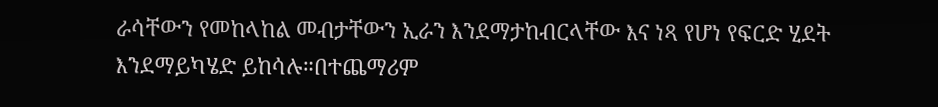ራሳቸውን የመከላከል መብታቸውን ኢራን እንደማታከብርላቸው እና ነጻ የሆነ የፍርድ ሂደት እንደማይካሄድ ይከሳሉ።በተጨማሪም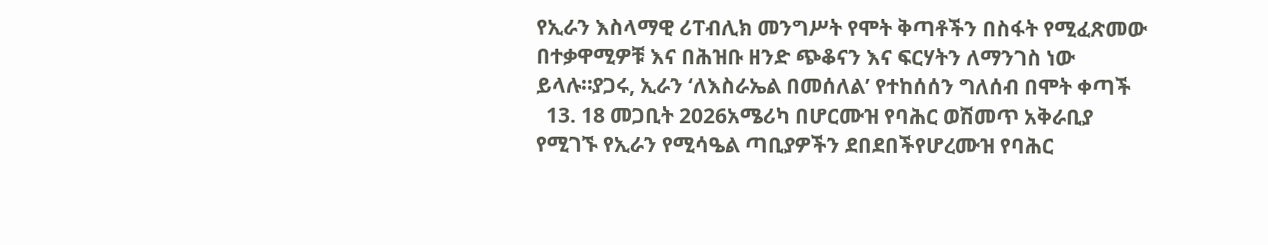የኢራን እስላማዊ ሪፐብሊክ መንግሥት የሞት ቅጣቶችን በስፋት የሚፈጽመው በተቃዋሚዎቹ እና በሕዝቡ ዘንድ ጭቆናን እና ፍርሃትን ለማንገስ ነው ይላሉ።ያጋሩ, ኢራን ‘ለእስራኤል በመሰለል’ የተከሰሰን ግለሰብ በሞት ቀጣች
  13. 18 መጋቢት 2026አሜሪካ በሆርሙዝ የባሕር ወሽመጥ አቅራቢያ የሚገኙ የኢራን የሚሳዔል ጣቢያዎችን ደበደበችየሆረሙዝ የባሕር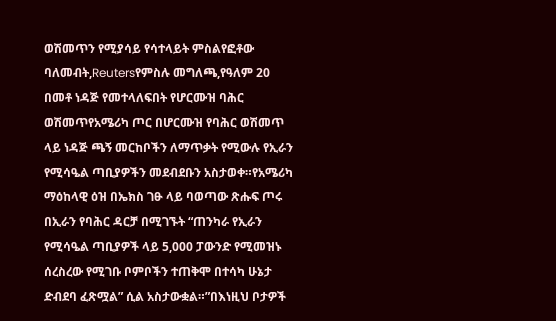ወሽመጥን የሚያሳይ የሳተላይት ምስልየፎቶው ባለመብት,Reutersየምስሉ መግለጫ,የዓለም 20 በመቶ ነዳጅ የመተላለፍበት የሆርሙዝ ባሕር ወሽመጥየአሜሪካ ጦር በሆርሙዝ የባሕር ወሽመጥ ላይ ነዳጅ ጫኝ መርከቦችን ለማጥቃት የሚውሉ የኢራን የሚሳዔል ጣቢያዎችን መደብደቡን አስታወቀ።የአሜሪካ ማዕከላዊ ዕዝ በኤክስ ገፁ ላይ ባወጣው ጽሑፍ ጦሩ በኢራን የባሕር ዳርቻ በሚገኙት “ጠንካራ የኢራን የሚሳዔል ጣቢያዎች ላይ 5,000 ፓውንድ የሚመዝኑ ሰረስረው የሚገቡ ቦምቦችን ተጠቅሞ በተሳካ ሁኔታ ድብደባ ፈጽሟል” ሲል አስታውቋል።”በእነዚህ ቦታዎች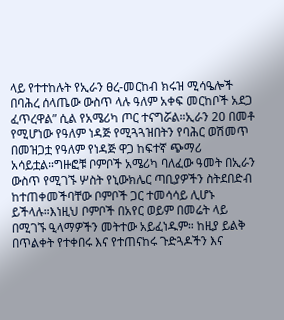ላይ የተተከሉት የኢራን ፀረ-መርከብ ክሩዝ ሚሳዔሎች በባሕረ ሰላጤው ውስጥ ላሉ ዓለም አቀፍ መርከቦች አደጋ ፈጥረዋል” ሲል የአሜሪካ ጦር ተናግሯል።ኢራን 20 በመቶ የሚሆነው የዓለም ነዳጅ የሚጓጓዝበትን የባሕር ወሽመጥ በመዝጋቷ የዓለም የነዳጅ ዋጋ ከፍተኛ ጭማሪ አሳይቷል።ግዙፎቹ ቦምቦች አሜሪካ ባለፈው ዓመት በኢራን ውስጥ የሚገኙ ሦስት የኒውክሌር ጣቢያዎችን ስትደበድብ ከተጠቀመችባቸው ቦምቦች ጋር ተመሳሳይ ሊሆኑ ይችላሉ።እነዚህ ቦምቦች በአየር ወይም በመሬት ላይ በሚገኙ ዒላማዎችን መትተው አይፈነዱም። ከዚያ ይልቅ በጥልቀት የተቀበሩ እና የተጠናከሩ ጉድጓዶችን እና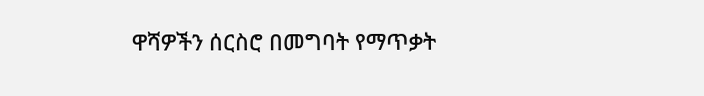ዋሻዎችን ሰርስሮ በመግባት የማጥቃት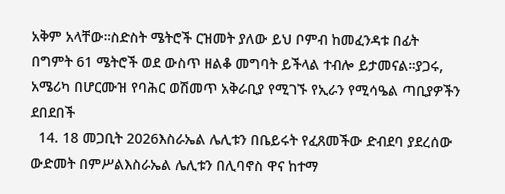አቅም አላቸው።ስድስት ሜትሮች ርዝመት ያለው ይህ ቦምብ ከመፈንዳቱ በፊት በግምት 61 ሜትሮች ወደ ውስጥ ዘልቆ መግባት ይችላል ተብሎ ይታመናል።ያጋሩ, አሜሪካ በሆርሙዝ የባሕር ወሽመጥ አቅራቢያ የሚገኙ የኢራን የሚሳዔል ጣቢያዎችን ደበደበች
  14. 18 መጋቢት 2026እስራኤል ሌሊቱን በቤይሩት የፈጸመችው ድብደባ ያደረሰው ውድመት በምሥልእስራኤል ሌሊቱን በሊባኖስ ዋና ከተማ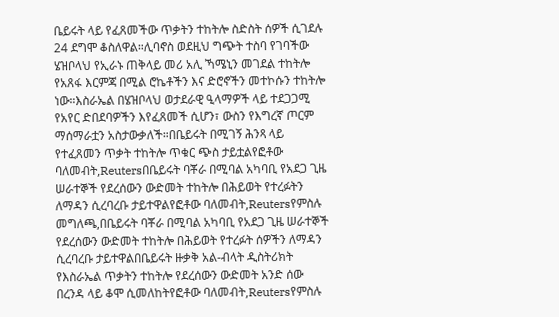ቤይሩት ላይ የፈጸመችው ጥቃትን ተከትሎ ስድስት ሰዎች ሲገደሉ 24 ደግሞ ቆስለዋል።ሊባኖስ ወደዚህ ግጭት ተስባ የገባችው ሄዝቦላህ የኢራኑ ጠቅላይ መሪ አሊ ኻሜኒን መገደል ተከትሎ የአጸፋ እርምጃ በሚል ሮኬቶችን እና ድሮኖችን መተኮሱን ተከትሎ ነው።እስራኤል በሄዝቦላህ ወታደራዊ ዒላማዎች ላይ ተደጋጋሚ የአየር ድበደባዎችን እየፈጸመች ሲሆን፣ ውስን የእግረኛ ጦርም ማሰማራቷን አስታውቃለች።በቤይሩት በሚገኝ ሕንጻ ላይ የተፈጸመን ጥቃት ተከትሎ ጥቁር ጭስ ታይቷልየፎቶው ባለመብት,Reutersበቤይሩት ባቾራ በሚባል አካባቢ የአደጋ ጊዜ ሠራተኞች የደረሰውን ውድመት ተከትሎ በሕይወት የተረፉትን ለማዳን ሲረባረቡ ታይተዋልየፎቶው ባለመብት,Reutersየምስሉ መግለጫ,በቤይሩት ባቾራ በሚባል አካባቢ የአደጋ ጊዜ ሠራተኞች የደረሰውን ውድመት ተከትሎ በሕይወት የተረፉት ሰዎችን ለማዳን ሲረባረቡ ታይተዋልበቤይሩት ዙቃቅ አል-ብላት ዲስትሪክት የእስራኤል ጥቃትን ተከትሎ የደረሰውን ውድመት አንድ ሰው በረንዳ ላይ ቆሞ ሲመለከትየፎቶው ባለመብት,Reutersየምስሉ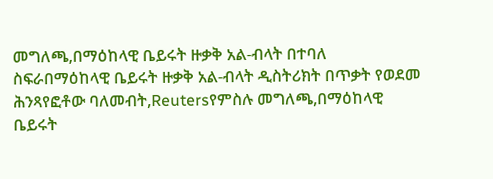መግለጫ,በማዕከላዊ ቤይሩት ዙቃቅ አል-ብላት በተባለ ስፍራበማዕከላዊ ቤይሩት ዙቃቅ አል-ብላት ዲስትሪክት በጥቃት የወደመ ሕንጻየፎቶው ባለመብት,Reutersየምስሉ መግለጫ,በማዕከላዊ ቤይሩት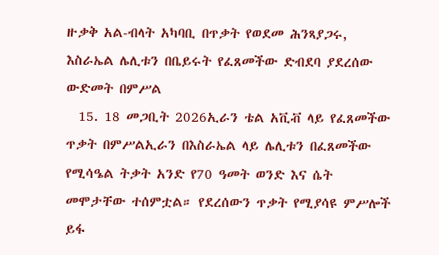ዙቃቅ አል-ብላት አካባቢ በጥቃት የወደመ ሕንጻያጋሩ, እስራኤል ሌሊቱን በቤይሩት የፈጸመችው ድብደባ ያደረሰው ውድመት በምሥል
  15. 18 መጋቢት 2026ኢራን ቴል አቪቭ ላይ የፈጸመችው ጥቃት በምሥልኢራን በእስራኤል ላይ ሌሊቱን በፈጸመችው የሚሳዔል ትቃት አንድ የ70 ዓመት ወንድ እና ሴት መሞታቸው ተሰምቷል። የደረሰውን ጥቃት የሚያሳዩ ምሥሎች ይፋ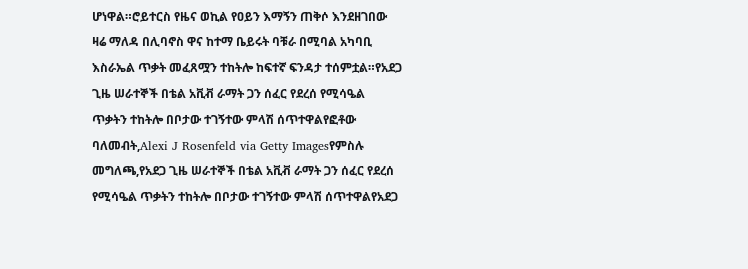ሆነዋል።ሮይተርስ የዜና ወኪል የዐይን እማኝን ጠቅሶ እንደዘገበው ዛሬ ማለዳ በሊባኖስ ዋና ከተማ ቤይሩት ባቹራ በሚባል አካባቢ እስራኤል ጥቃት መፈጸሟን ተከትሎ ከፍተኛ ፍንዳታ ተሰምቷል።የአደጋ ጊዜ ሠራተኞች በቴል አቪቭ ራማት ጋን ሰፈር የደረሰ የሚሳዔል ጥቃትን ተከትሎ በቦታው ተገኝተው ምላሽ ሰጥተዋልየፎቶው ባለመብት,Alexi J Rosenfeld via Getty Imagesየምስሉ መግለጫ,የአደጋ ጊዜ ሠራተኞች በቴል አቪቭ ራማት ጋን ሰፈር የደረሰ የሚሳዔል ጥቃትን ተከትሎ በቦታው ተገኝተው ምላሽ ሰጥተዋልየአደጋ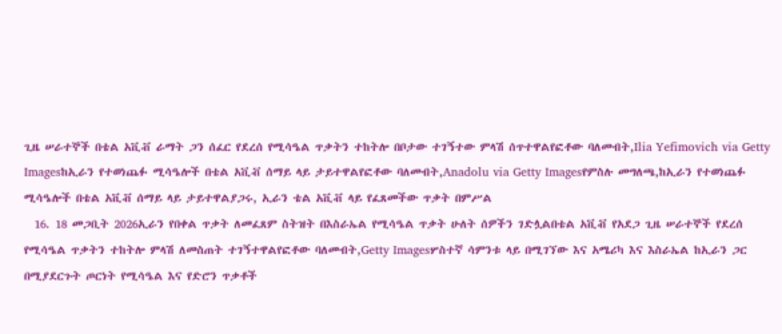ጊዜ ሠራተኞች በቴል አቪቭ ራማት ጋን ሰፈር የደረሰ የሚሳዔል ጥቃትን ተከትሎ በቦታው ተገኝተው ምላሽ ሰጥተዋልየፎቶው ባለመብት,Ilia Yefimovich via Getty Imagesከኢራን የተወነጨፉ ሚሳዔሎች በቴል አቪቭ ሰማይ ላይ ታይተዋልየፎቶው ባለመብት,Anadolu via Getty Imagesየምስሉ መግለጫ,ከኢራን የተወነጨፉ ሚሳዔሎች በቴል አቪቭ ሰማይ ላይ ታይተዋልያጋሩ, ኢራን ቴል አቪቭ ላይ የፈጸመችው ጥቃት በምሥል
  16. 18 መጋቢት 2026ኢራን የበቀል ጥቃት ለመፈጸም ስትዝት በእስራኤል የሚሳዔል ጥቃት ሁለት ሰዎችን ገድሏልበቴል አቪቭ የአደጋ ጊዜ ሠራተኞች የደረሰ የሚሳዔል ጥቃትን ተከትሎ ምላሽ ለመስጠት ተገኝተዋልየፎቶው ባለመብት,Getty Imagesሦስተኛ ሳምንቱ ላይ በሚገኘው እና አሜሪካ እና እስራኤል ከኢራን ጋር በሚያደርጉት ጦርነት የሚሳዔል እና የድሮን ጥቃቶች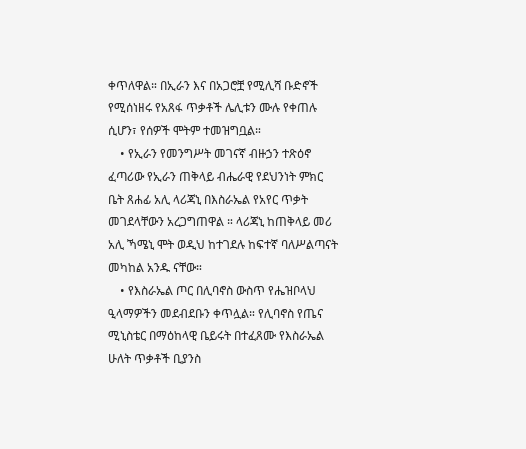ቀጥለዋል። በኢራን እና በአጋሮቿ የሚሊሻ ቡድኖች የሚሰነዘሩ የአጸፋ ጥቃቶች ሌሊቱን ሙሉ የቀጠሉ ሲሆን፣ የሰዎች ሞትም ተመዝግቧል።
    • የኢራን የመንግሥት መገናኛ ብዙኃን ተጽዕኖ ፈጣሪው የኢራን ጠቅላይ ብሔራዊ የደህንነት ምክር ቤት ጸሐፊ አሊ ላሪጃኒ በእስራኤል የአየር ጥቃት መገደላቸውን አረጋግጠዋል ። ላሪጃኒ ከጠቅላይ መሪ አሊ ኻሜኒ ሞት ወዲህ ከተገደሉ ከፍተኛ ባለሥልጣናት መካከል አንዱ ናቸው።
    • የእስራኤል ጦር በሊባኖስ ውስጥ የሔዝቦላህ ዒላማዎችን መደብደቡን ቀጥሏል። የሊባኖስ የጤና ሚኒስቴር በማዕከላዊ ቤይሩት በተፈጸሙ የእስራኤል ሁለት ጥቃቶች ቢያንስ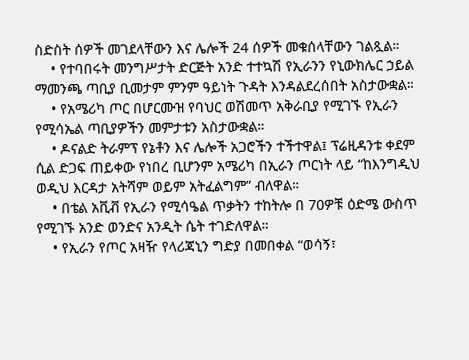ስድስት ሰዎች መገደላቸውን እና ሌሎች 24 ሰዎች መቁሰላቸውን ገልጿል።
    • የተባበሩት መንግሥታት ድርጅት አንድ ተተኳሽ የኢራንን የኒውክሌር ኃይል ማመንጫ ጣቢያ ቢመታም ምንም ዓይነት ጉዳት እንዳልደረሰበት አስታውቋል።
    • የአሜሪካ ጦር በሆርሙዝ የባህር ወሽመጥ አቅራቢያ የሚገኙ የኢራን የሚሳኤል ጣቢያዎችን መምታቱን አስታውቋል።
    • ዶናልድ ትራምፕ የኔቶን እና ሌሎች አጋሮችን ተችተዋል፤ ፕሬዚዳንቱ ቀደም ሲል ድጋፍ ጠይቀው የነበረ ቢሆንም አሜሪካ በኢራን ጦርነት ላይ “ከእንግዲህ ወዲህ እርዳታ አትሻም ወይም አትፈልግም” ብለዋል።
    • በቴል አቪቭ የኢራን የሚሳዔል ጥቃትን ተከትሎ በ 70ዎቹ ዕድሜ ውስጥ የሚገኙ አንድ ወንድና አንዲት ሴት ተገድለዋል።
    • የኢራን የጦር አዛዥ የላሪጃኒን ግድያ በመበቀል “ወሳኝ፣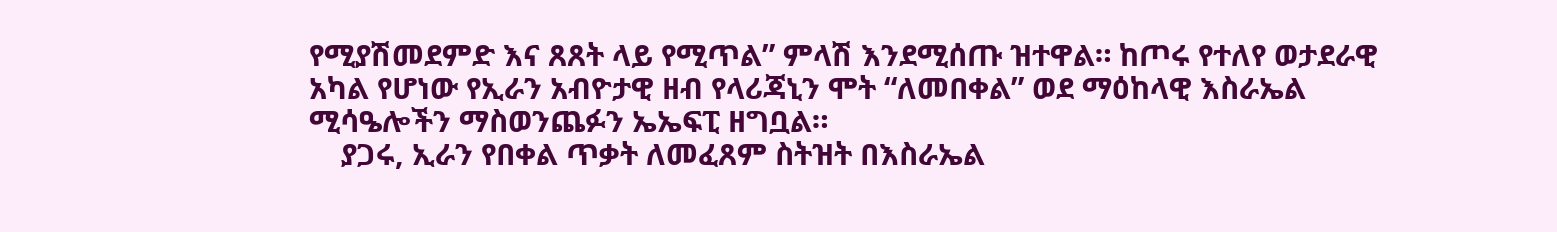የሚያሽመደምድ እና ጸጸት ላይ የሚጥል” ምላሽ እንደሚሰጡ ዝተዋል። ከጦሩ የተለየ ወታደራዊ አካል የሆነው የኢራን አብዮታዊ ዘብ የላሪጃኒን ሞት “ለመበቀል” ወደ ማዕከላዊ እስራኤል ሚሳዔሎችን ማስወንጨፉን ኤኤፍፒ ዘግቧል።
    ያጋሩ, ኢራን የበቀል ጥቃት ለመፈጸም ስትዝት በእስራኤል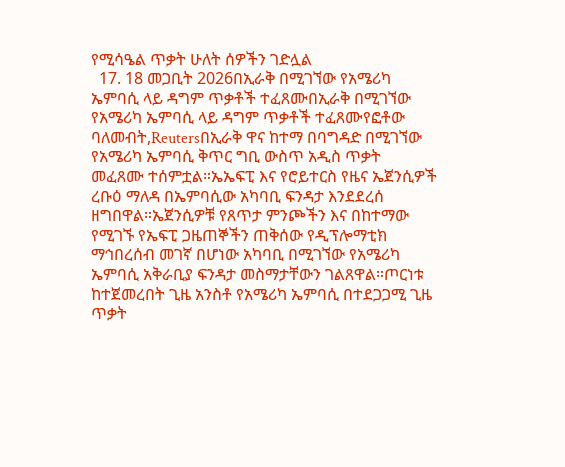የሚሳዔል ጥቃት ሁለት ሰዎችን ገድሏል
  17. 18 መጋቢት 2026በኢራቅ በሚገኘው የአሜሪካ ኤምባሲ ላይ ዳግም ጥቃቶች ተፈጸሙበኢራቅ በሚገኘው የአሜሪካ ኤምባሲ ላይ ዳግም ጥቃቶች ተፈጸሙየፎቶው ባለመብት,Reutersበኢራቅ ዋና ከተማ በባግዳድ በሚገኘው የአሜሪካ ኤምባሲ ቅጥር ግቢ ውስጥ አዲስ ጥቃት መፈጸሙ ተሰምቷል።ኤኤፍፒ እና የሮይተርስ የዜና ኤጀንሲዎች ረቡዕ ማለዳ በኤምባሲው አካባቢ ፍንዳታ እንደደረሰ ዘግበዋል።ኤጀንሲዎቹ የጸጥታ ምንጮችን እና በከተማው የሚገኙ የኤፍፒ ጋዜጠኞችን ጠቅሰው የዲፕሎማቲክ ማኅበረሰብ መገኛ በሆነው አካባቢ በሚገኘው የአሜሪካ ኤምባሲ አቅራቢያ ፍንዳታ መስማታቸውን ገልጸዋል።ጦርነቱ ከተጀመረበት ጊዜ አንስቶ የአሜሪካ ኤምባሲ በተደጋጋሚ ጊዜ ጥቃት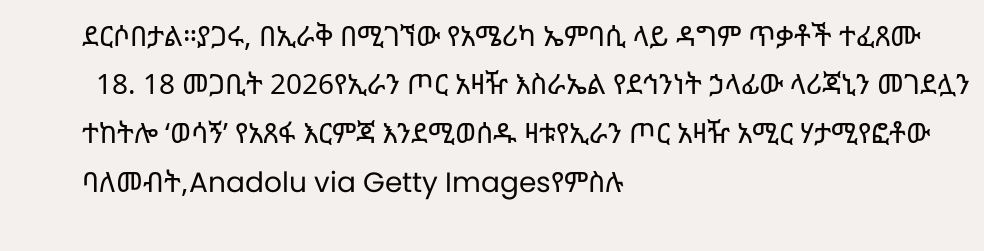ደርሶበታል።ያጋሩ, በኢራቅ በሚገኘው የአሜሪካ ኤምባሲ ላይ ዳግም ጥቃቶች ተፈጸሙ
  18. 18 መጋቢት 2026የኢራን ጦር አዛዥ እስራኤል የደኅንነት ኃላፊው ላሪጃኒን መገደሏን ተከትሎ ‘ወሳኝ’ የአጸፋ እርምጃ እንደሚወሰዱ ዛቱየኢራን ጦር አዛዥ አሚር ሃታሚየፎቶው ባለመብት,Anadolu via Getty Imagesየምስሉ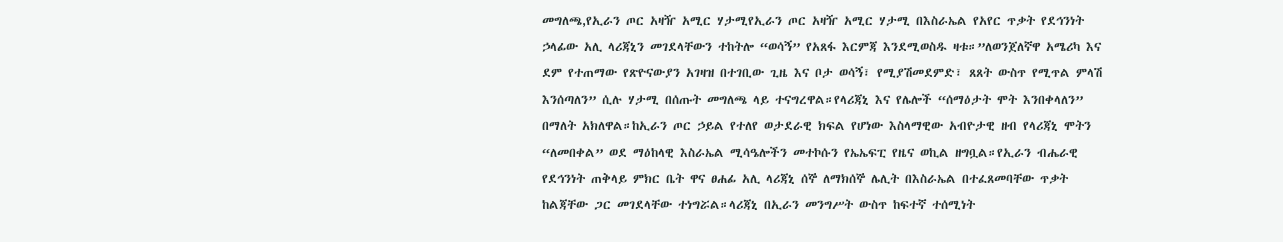መግለጫ,የኢራን ጦር አዛዥ አሚር ሃታሚየኢራን ጦር አዛዥ አሚር ሃታሚ በእስራኤል የአየር ጥቃት የደኅንነት ኃላፊው አሊ ላሪጃኒን መገደላቸውን ተከትሎ “ወሳኝ” የአጸፋ እርምጃ እንደሚወስዱ ዛቱ።”ለወንጀለኛዋ አሜሪካ እና ደም የተጠማው የጽዮናውያን አገዛዝ በተገቢው ጊዜ እና ቦታ ወሳኝ፣ የሚያሽመደምድ፣ ጸጸት ውስጥ የሚጥል ምላሽ እንሰጣለን” ሲሉ ሃታሚ በሰጡት መግለጫ ላይ ተናግረዋል።የላሪጃኒ እና የሌሎች “ሰማዕታት ሞት እንበቀላለን” በማለት አክለዋል።ከኢራን ጦር ኃይል የተለየ ወታደራዊ ክፍል የሆነው እስላማዊው አብዮታዊ ዘብ የላሪጃኒ ሞትን “ለመበቀል” ወደ ማዕከላዊ እስራኤል ሚሳዔሎችን መተኮሱን የኤኤፍፒ የዜና ወኪል ዘግቧል።የኢራን ብሔራዊ የደኅንነት ጠቅላይ ምክር ቤት ዋና ፀሐፊ አሊ ላሪጃኒ ሰኞ ለማክሰኞ ሌሊት በእስራኤል በተፈጸመባቸው ጥቃት ከልጃቸው ጋር መገደላቸው ተነግሯል።ላሪጃኒ በኢራን መንግሥት ውስጥ ከፍተኛ ተሰሚነት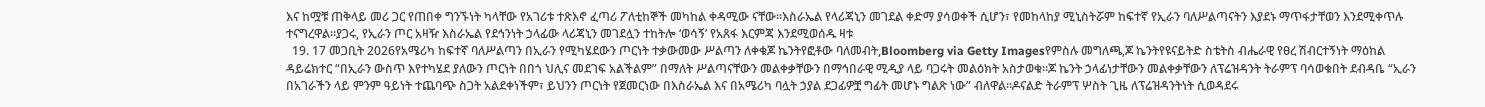እና ከሟቹ ጠቅላይ መሪ ጋር የጠበቀ ግንኙነት ካላቸው የአገሪቱ ተጽእኖ ፈጣሪ ፖለቲከኞች መካከል ቀዳሚው ናቸው።እስራኤል የላሪጃኒን መገደል ቀድማ ያሳወቀች ሲሆን፣ የመከላከያ ሚኒስትሯም ከፍተኛ የኢራን ባለሥልጣናትን እያደኑ ማጥፋታቸወን እንደሚቀጥሉ ተናግረዋል።ያጋሩ, የኢራን ጦር አዛዥ እስራኤል የደኅንነት ኃላፊው ላሪጃኒን መገደሏን ተከትሎ ‘ወሳኝ’ የአጸፋ እርምጃ እንደሚወሰዱ ዛቱ
  19. 17 መጋቢት 2026የአሜሪካ ከፍተኛ ባለሥልጣን በኢራን የሚካሄደውን ጦርነት ተቃውመው ሥልጣን ለቀቁጆ ኬንትየፎቶው ባለመብት,Bloomberg via Getty Imagesየምስሉ መግለጫ,ጆ ኬንትየዩናይትድ ስቴትስ ብሔራዊ የፀረ ሽብርተኝነት ማዕከል ዳይሬክተር “በኢራን ውስጥ እየተካሄደ ያለውን ጦርነት በበጎ ህሊና መደገፍ አልችልም” በማለት ሥልጣናቸውን መልቀቃቸውን በማኅበራዊ ሚዲያ ላይ ባጋሩት መልዕክት አስታወቁ።ጆ ኬንት ኃላፊነታቸውን መልቀቃቸውን ለፕሬዝዳንት ትራምፕ ባሳወቁበት ደብዳቤ “ኢራን በአገራችን ላይ ምንም ዓይነት ተጨባጭ ስጋት አልደቀነችም፣ ይህንን ጦርነት የጀመርነው በእስራኤል እና በአሜሪካ ባሏት ኃያል ደጋፊዎቿ ግፊት መሆኑ ግልጽ ነው” ብለዋል።ዶናልድ ትራምፕ ሦስት ጊዜ ለፕሬዝዳንትነት ሲወዳደሩ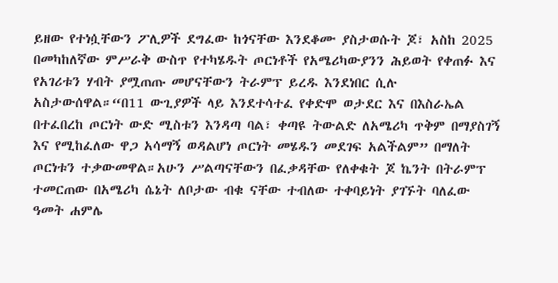ይዘው የተነሷቸውን ፖሊዎች ደግፈው ከጎናቸው እንደቆሙ ያስታወሱት ጆ፣ አስከ 2025 በመካከለኛው ምሥራቅ ውስጥ የተካሄዱት ጦርነቶች የአሜሪካውያንን ሕይወት የቀጠፉ እና የአገሪቱን ሃብት ያሟጠጡ መሆናቸውን ትራምፕ ይረዱ እንደነበር ሲሉ አስታውሰዋል።“በ11 ውጊያዎች ላይ እንደተሳተፈ የቀድሞ ወታደር እና በእስራኤል በተፈበረከ ጦርነት ውድ ሚስቱን እንዳጣ ባል፣ ቀጣዩ ትውልድ ለአሜሪካ ጥቅም በማያስገኝ እና የሚከፈለው ዋጋ አሳማኝ ወዳልሆነ ጦርነት መሄዱን መደገፍ አልችልም” በማለት ጦርነቱን ተቃውመዋል።አሁን ሥልጣናቸውን በፈቃዳቸው የለቀቁት ጆ ኬንት በትራምፕ ተመርጠው በአሜሪካ ሴኔት ለቦታው ብቁ ናቸው ተብለው ተቀባይነት ያገኙት ባለፈው ዓመት ሐምሌ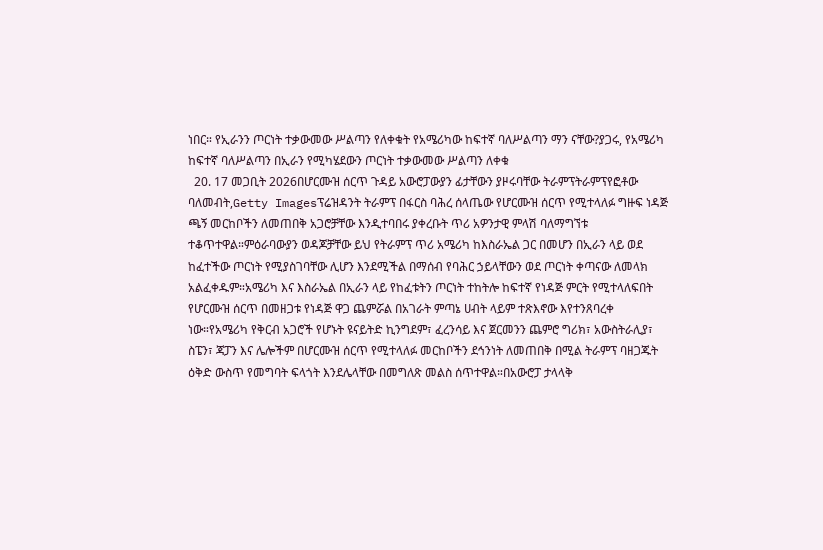ነበር። የኢራንን ጦርነት ተቃውመው ሥልጣን የለቀቁት የአሜሪካው ከፍተኛ ባለሥልጣን ማን ናቸው?ያጋሩ, የአሜሪካ ከፍተኛ ባለሥልጣን በኢራን የሚካሄደውን ጦርነት ተቃውመው ሥልጣን ለቀቁ
  20. 17 መጋቢት 2026በሆርሙዝ ሰርጥ ጉዳይ አውሮፓውያን ፊታቸውን ያዞሩባቸው ትራምፕትራምፕየፎቶው ባለመብት,Getty Imagesፕሬዝዳንት ትራምፕ በፋርስ ባሕረ ሰላጤው የሆርሙዝ ሰርጥ የሚተላለፉ ግዙፍ ነዳጅ ጫኝ መርከቦችን ለመጠበቅ አጋሮቻቸው እንዲተባበሩ ያቀረቡት ጥሪ አዎንታዊ ምላሽ ባለማግኘቱ ተቆጥተዋል።ምዕራባውያን ወዳጆቻቸው ይህ የትራምፕ ጥሪ አሜሪካ ከእስራኤል ጋር በመሆን በኢራን ላይ ወደ ከፈተችው ጦርነት የሚያስገባቸው ሊሆን እንደሚችል በማሰብ የባሕር ኃይላቸውን ወደ ጦርነት ቀጣናው ለመላክ አልፈቀዱም።አሜሪካ እና እስራኤል በኢራን ላይ የከፈቱትን ጦርነት ተከትሎ ከፍተኛ የነዳጅ ምርት የሚተላለፍበት የሆርሙዝ ሰርጥ በመዘጋቱ የነዳጅ ዋጋ ጨምሯል በአገራት ምጣኔ ሀብት ላይም ተጽእኖው እየተንጸባረቀ ነው።የአሜሪካ የቅርብ አጋሮች የሆኑት ዩናይትድ ኪንግደም፣ ፈረንሳይ እና ጀርመንን ጨምሮ ግሪክ፣ አውስትራሊያ፣ ስፔን፣ ጃፓን እና ሌሎችም በሆርሙዝ ሰርጥ የሚተላለፉ መርከቦችን ደኅንነት ለመጠበቅ በሚል ትራምፕ ባዘጋጁት ዕቅድ ውስጥ የመግባት ፍላጎት እንደሌላቸው በመግለጽ መልስ ሰጥተዋል።በአውሮፓ ታላላቅ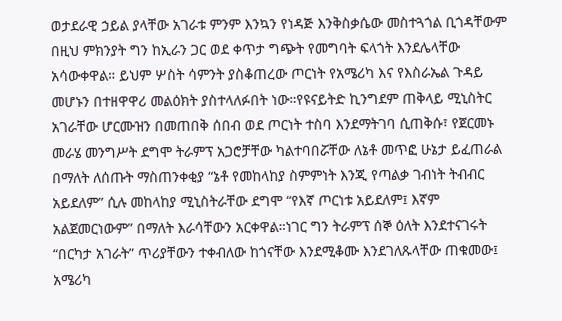ወታደራዊ ኃይል ያላቸው አገራቱ ምንም እንኳን የነዳጅ እንቅስቃሴው መስተጓጎል ቢጎዳቸውም በዚህ ምክንያት ግን ከኢራን ጋር ወደ ቀጥታ ግጭት የመግባት ፍላጎት እንደሌላቸው አሳውቀዋል። ይህም ሦስት ሳምንት ያስቆጠረው ጦርነት የአሜሪካ እና የእስራኤል ጉዳይ መሆኑን በተዘዋዋሪ መልዕክት ያስተላለፉበት ነው።የዩናይትድ ኪንግደም ጠቅላይ ሚኒስትር አገራቸው ሆርሙዝን በመጠበቅ ሰበብ ወደ ጦርነት ተስባ እንደማትገባ ሲጠቅሱ፣ የጀርመኑ መራሄ መንግሥት ደግሞ ትራምፕ አጋሮቻቸው ካልተባበሯቸው ለኔቶ መጥፎ ሁኔታ ይፈጠራል በማለት ለሰጡት ማስጠንቀቂያ “ኔቶ የመከላከያ ስምምነት እንጂ የጣልቃ ገብነት ትብብር አይደለም” ሲሉ መከላከያ ሚኒስትራቸው ደግሞ “የእኛ ጦርነቱ አይደለም፤ እኛም አልጀመርነውም” በማለት እራሳቸውን አርቀዋል።ነገር ግን ትራምፕ ሰኞ ዕለት እንደተናገሩት “በርካታ አገራት” ጥሪያቸውን ተቀብለው ከጎናቸው እንደሚቆሙ እንደገለጹላቸው ጠቁመው፤ አሜሪካ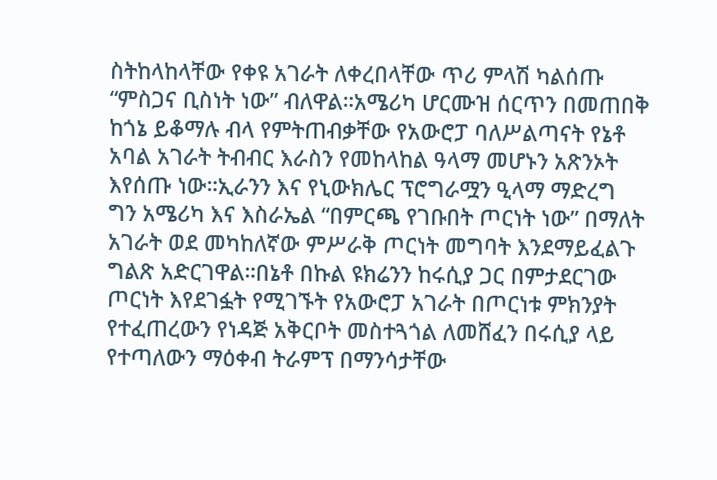ስትከላከላቸው የቀዩ አገራት ለቀረበላቸው ጥሪ ምላሽ ካልሰጡ “ምስጋና ቢስነት ነው” ብለዋል።አሜሪካ ሆርሙዝ ሰርጥን በመጠበቅ ከጎኔ ይቆማሉ ብላ የምትጠብቃቸው የአውሮፓ ባለሥልጣናት የኔቶ አባል አገራት ትብብር እራስን የመከላከል ዓላማ መሆኑን አጽንኦት እየሰጡ ነው።ኢራንን እና የኒውክሌር ፕሮግራሟን ዒላማ ማድረግ ግን አሜሪካ እና እስራኤል “በምርጫ የገቡበት ጦርነት ነው” በማለት አገራት ወደ መካከለኛው ምሥራቅ ጦርነት መግባት እንደማይፈልጉ ግልጽ አድርገዋል።በኔቶ በኩል ዩክሬንን ከሩሲያ ጋር በምታደርገው ጦርነት እየደገፏት የሚገኙት የአውሮፓ አገራት በጦርነቱ ምክንያት የተፈጠረውን የነዳጅ አቅርቦት መስተጓጎል ለመሸፈን በሩሲያ ላይ የተጣለውን ማዕቀብ ትራምፕ በማንሳታቸው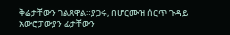ቅሬታቸውን ገልጸዋል።ያጋሩ, በሆርሙዝ ሰርጥ ጉዳይ አውሮፓውያን ፊታቸውን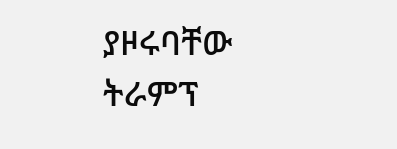ያዞሩባቸው ትራምፕ